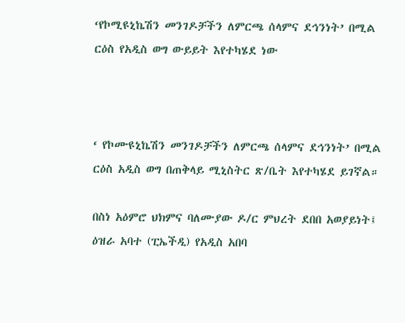‘የኮሚዩኒኬሽን መንገዶቻችን ለምርጫ ሰላምና ደኅንነት’ በሚል ርዕስ የአዲስ ወግ ውይይት እየተካሄደ ነው



‘ የኮሙዩኒኬሽን መንገዶቻችን ለምርጫ ሰላምና ደኅንነት’ በሚል ርዕስ አዲስ ወግ በጠቅላይ ሚኒስትር ጽ/ቤት እየተካሄደ ይገኛል።

በስነ አዕምሮ ህክምና ባለሙያው ዶ/ር ምህረት ደበበ አወያይነት፤ ዕዝራ አባተ (ፒኤችዲ) የአዲስ አበባ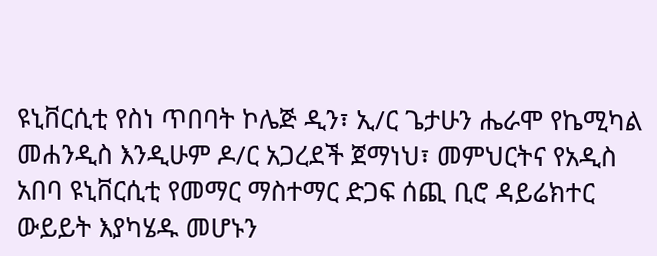ዩኒቨርሲቲ የስነ ጥበባት ኮሌጅ ዲን፣ ኢ/ር ጌታሁን ሔራሞ የኬሚካል መሐንዲስ እንዲሁም ዶ/ር አጋረደች ጀማነህ፣ መምህርትና የአዲስ አበባ ዩኒቨርሲቲ የመማር ማስተማር ድጋፍ ሰጪ ቢሮ ዳይሬክተር ውይይት እያካሄዱ መሆኑን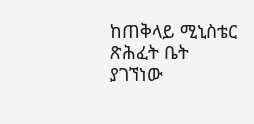ከጠቅላይ ሚኒስቴር ጽሕፈት ቤት ያገኘነው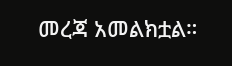መረጃ አመልክቷል።